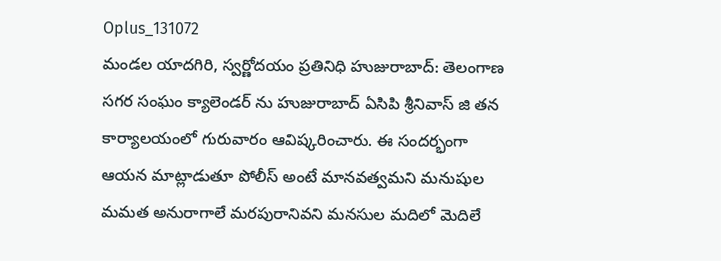Oplus_131072
మండల యాదగిరి, స్వర్ణోదయం ప్రతినిధి హుజురాబాద్: తెలంగాణ సగర సంఘం క్యాలెండర్ ను హుజురాబాద్ ఏసిపి శ్రీనివాస్ జి తన కార్యాలయంలో గురువారం ఆవిష్కరించారు. ఈ సందర్భంగా ఆయన మాట్లాడుతూ పోలీస్ అంటే మానవత్వమని మనుషుల మమత అనురాగాలే మరపురానివని మనసుల మదిలో మెదిలే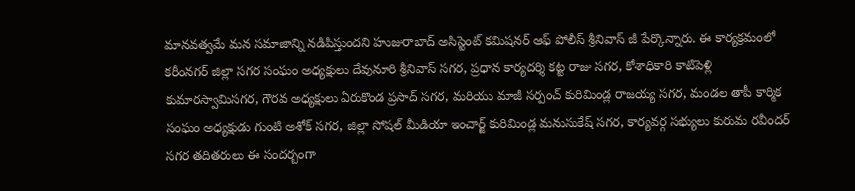మానవత్వమే మన సమాజాన్ని నడిపిస్తుందని హుజురాబాద్ అసిస్టెంట్ కమిషనర్ ఆఫ్ పోలీస్ శ్రీనివాస్ జీ పేర్కొన్నారు. ఈ కార్యక్రమంలో కరీంనగర్ జిల్లా సగర సంఘం అధ్యక్షులు దేవునూరి శ్రీనివాస్ సగర, ప్రధాన కార్యదర్శి కట్ట రాజు సగర, కోశాధికారి కాటిపెళ్లి కుమారస్వామిసగర, గౌరవ అధ్యక్షులు ఏరుకొండ ప్రసాద్ సగర, మరియు మాజీ సర్పంచ్ కురిమిండ్ల రాజయ్య సగర, మండల తాపీ కార్మిక సంఘం అధ్యక్షుడు గుంటి అశోక్ సగర, జిల్లా సోషల్ మీడియా ఇంచార్జ్ కురిమిండ్ల మనుసుకేష్ సగర, కార్యవర్గ సభ్యులు కురుమ రవీందర్ సగర తదితరులు ఈ సందర్బంగా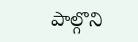పాల్గొని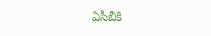ఏసీబీకి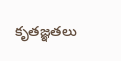కృతజ్ఞతలు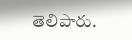తెలిపారు.